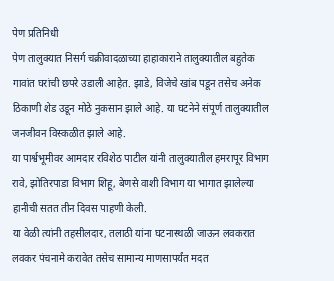पेण प्रतिनिधी
पेण तालुक्यात निसर्ग चक्रीवादळाच्या हाहाकाराने तालुक्यातील बहुतेक गावांत घरांची छपरे उडाली आहेत. झाडे, विजेचे खांब पडून तसेच अनेक ठिकाणी शेड उडून मोठे नुकसान झाले आहे. या घटनेने संपूर्ण तालुक्यातील जनजीवन विस्कळीत झाले आहे.
या पार्श्वभूमीवर आमदार रविशेठ पाटील यांनी तालुक्यातील हमरापूर विभाग रावे, झोतिरपाडा विभाग शिहू, बेणसे वाशी विभाग या भागात झालेल्या हानीची सतत तीन दिवस पाहणी केली.
या वेळी त्यांनी तहसीलदार, तलाठी यांना घटनास्थळी जाऊन लवकरात लवकर पंचनामे करावेत तसेच सामान्य माणसापर्यंत मदत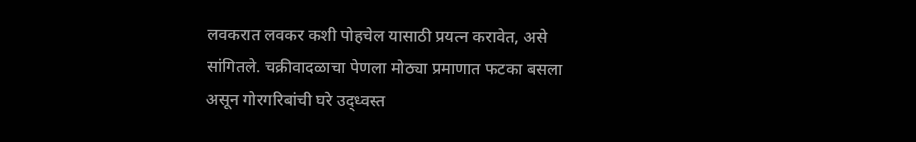लवकरात लवकर कशी पोहचेल यासाठी प्रयत्न करावेत, असे सांगितले. चक्रीवादळाचा पेणला मोठ्या प्रमाणात फटका बसला असून गोरगरिबांची घरे उद्ध्वस्त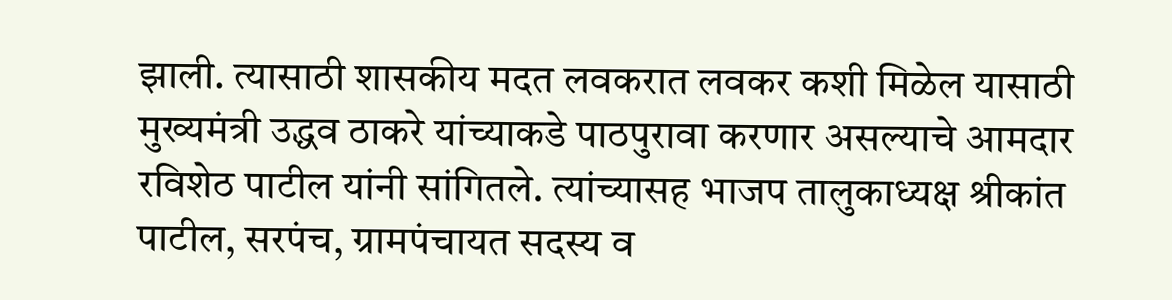झाली. त्यासाठी शासकीय मदत लवकरात लवकर कशी मिळेल यासाठी मुख्यमंत्री उद्धव ठाकरे यांच्याकडे पाठपुरावा करणार असल्याचे आमदार रविशेठ पाटील यांनी सांगितले. त्यांच्यासह भाजप तालुकाध्यक्ष श्रीकांत पाटील, सरपंच, ग्रामपंचायत सदस्य व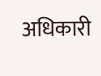अधिकारी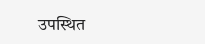उपस्थित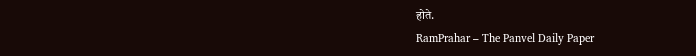होते.
RamPrahar – The Panvel Daily Paper